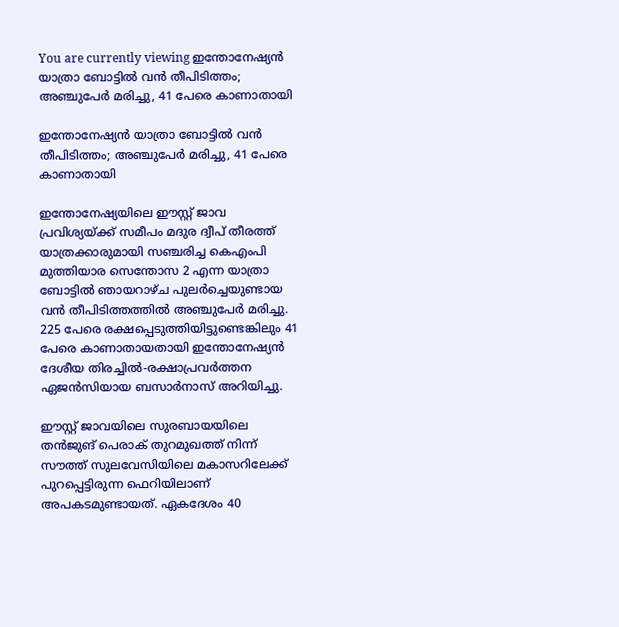You are currently viewing ഇന്തോനേഷ്യൻ യാത്രാ ബോട്ടിൽ വൻ തീപിടിത്തം; അഞ്ചുപേർ മരിച്ചു, 41 പേരെ കാണാതായി

ഇന്തോനേഷ്യൻ യാത്രാ ബോട്ടിൽ വൻ തീപിടിത്തം; അഞ്ചുപേർ മരിച്ചു, 41 പേരെ കാണാതായി

ഇന്തോനേഷ്യയിലെ ഈസ്റ്റ് ജാവ പ്രവിശ്യയ്ക്ക് സമീപം മദുര ദ്വീപ് തീരത്ത് യാത്രക്കാരുമായി സഞ്ചരിച്ച കെഎംപി മുത്തിയാര സെന്തോസ 2 എന്ന യാത്രാ ബോട്ടിൽ ഞായറാഴ്ച പുലർച്ചെയുണ്ടായ വൻ തീപിടിത്തത്തിൽ അഞ്ചുപേർ മരിച്ചു. 225 പേരെ രക്ഷപ്പെടുത്തിയിട്ടുണ്ടെങ്കിലും 41 പേരെ കാണാതായതായി ഇന്തോനേഷ്യൻ ദേശീയ തിരച്ചിൽ-രക്ഷാപ്രവർത്തന ഏജൻസിയായ ബസാർനാസ് അറിയിച്ചു.

ഈസ്റ്റ് ജാവയിലെ സുരബായയിലെ തൻജുങ് പെരാക് തുറമുഖത്ത് നിന്ന് സൗത്ത് സുലവേസിയിലെ മകാസറിലേക്ക് പുറപ്പെട്ടിരുന്ന ഫെറിയിലാണ് അപകടമുണ്ടായത്. ഏകദേശം 40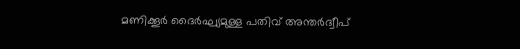മണിക്കൂർ ദൈർഘ്യമുള്ള പതിവ് അന്തർദ്വീപ്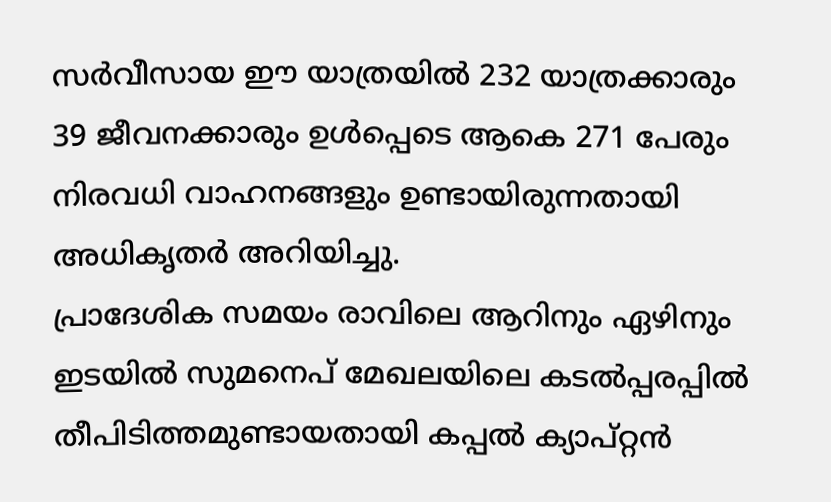സർവീസായ ഈ യാത്രയിൽ 232 യാത്രക്കാരും 39 ജീവനക്കാരും ഉൾപ്പെടെ ആകെ 271 പേരും നിരവധി വാഹനങ്ങളും ഉണ്ടായിരുന്നതായി അധികൃതർ അറിയിച്ചു.
പ്രാദേശിക സമയം രാവിലെ ആറിനും ഏഴിനും ഇടയിൽ സുമനെപ് മേഖലയിലെ കടൽപ്പരപ്പിൽ തീപിടിത്തമുണ്ടായതായി കപ്പൽ ക്യാപ്റ്റൻ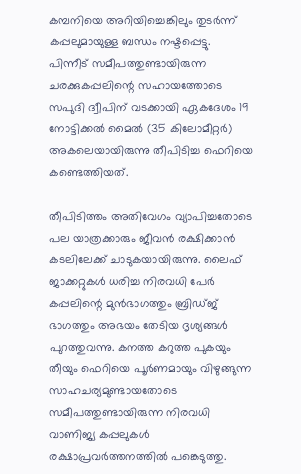കമ്പനിയെ അറിയിച്ചെങ്കിലും തുടർന്ന് കപ്പലുമായുള്ള ബന്ധം നഷ്ടപ്പെട്ടു.
പിന്നീട് സമീപത്തുണ്ടായിരുന്ന ചരക്കുകപ്പലിന്റെ സഹായത്തോടെ സപുദി ദ്വീപിന് വടക്കായി ഏകദേശം 19 നോട്ടിക്കൽ മൈൽ (35 കിലോമീറ്റർ) അകലെയായിരുന്നു തീപിടിച്ച ഫെറിയെ കണ്ടെത്തിയത്.

തീപിടിത്തം അതിവേഗം വ്യാപിച്ചതോടെ പല യാത്രക്കാരും ജീവൻ രക്ഷിക്കാൻ കടലിലേക്ക് ചാടുകയായിരുന്നു. ലൈഫ് ജാക്കറ്റുകൾ ധരിച്ച നിരവധി പേർ കപ്പലിന്റെ മുൻഭാഗത്തും ബ്രിഡ്ജ് ഭാഗത്തും അഭയം തേടിയ ദൃശ്യങ്ങൾ പുറത്തുവന്നു. കനത്ത കറുത്ത പുകയും തീയും ഫെറിയെ പൂർണമായും വിഴുങ്ങുന്ന സാഹചര്യമുണ്ടായതോടെ സമീപത്തുണ്ടായിരുന്ന നിരവധി വാണിജ്യ കപ്പലുകൾ രക്ഷാപ്രവർത്തനത്തിൽ പങ്കെടുത്തു.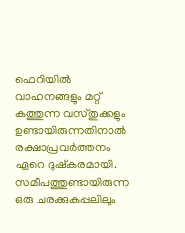ഫെറിയിൽ വാഹനങ്ങളും മറ്റ് കത്തുന്ന വസ്തുക്കളും ഉണ്ടായിരുന്നതിനാൽ രക്ഷാപ്രവർത്തനം ഏറെ ദുഷ്കരമായി. സമീപത്തുണ്ടായിരുന്ന ഒരു ചരക്കുകപ്പലിലും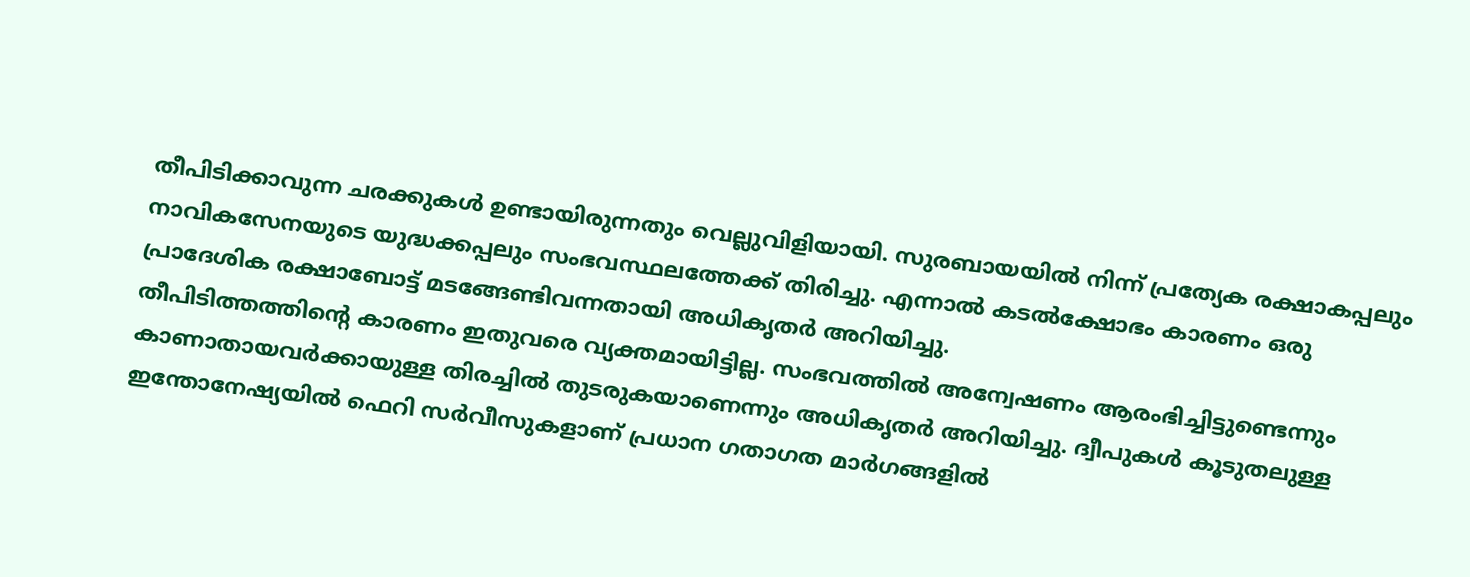തീപിടിക്കാവുന്ന ചരക്കുകൾ ഉണ്ടായിരുന്നതും വെല്ലുവിളിയായി. സുരബായയിൽ നിന്ന് പ്രത്യേക രക്ഷാകപ്പലും നാവികസേനയുടെ യുദ്ധക്കപ്പലും സംഭവസ്ഥലത്തേക്ക് തിരിച്ചു. എന്നാൽ കടൽക്ഷോഭം കാരണം ഒരു പ്രാദേശിക രക്ഷാബോട്ട് മടങ്ങേണ്ടിവന്നതായി അധികൃതർ അറിയിച്ചു.
തീപിടിത്തത്തിന്റെ കാരണം ഇതുവരെ വ്യക്തമായിട്ടില്ല. സംഭവത്തിൽ അന്വേഷണം ആരംഭിച്ചിട്ടുണ്ടെന്നും കാണാതായവർക്കായുള്ള തിരച്ചിൽ തുടരുകയാണെന്നും അധികൃതർ അറിയിച്ചു. ദ്വീപുകൾ കൂടുതലുള്ള ഇന്തോനേഷ്യയിൽ ഫെറി സർവീസുകളാണ് പ്രധാന ഗതാഗത മാർഗങ്ങളിൽ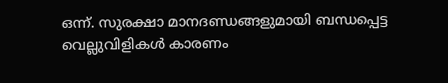ഒന്ന്. സുരക്ഷാ മാനദണ്ഡങ്ങളുമായി ബന്ധപ്പെട്ട വെല്ലുവിളികൾ കാരണം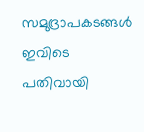സമുദ്രാപകടങ്ങൾ ഇവിടെ പതിവായി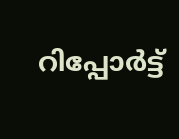റിപ്പോർട്ട്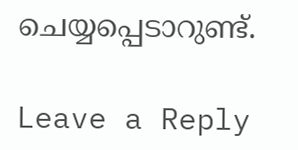ചെയ്യപ്പെടാറുണ്ട്.

Leave a Reply